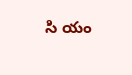సి యం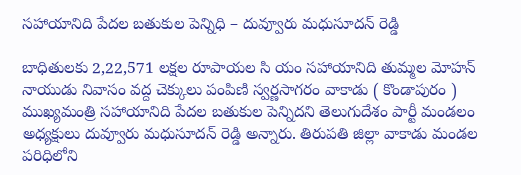సహాయానిది పేదల బతుకుల పెన్నిధి – దువ్వూరు మధుసూదన్ రెడ్డి

బాధితులకు 2,22,571 లక్షల రూపాయల సి యం సహాయానిది తుమ్మల మోహన్ నాయుడు నివాసం వద్ద చెక్కులు పంపిణి స్వర్ణసాగరం వాకాడు ( కొండాపురం ) ముఖ్యమంత్రి సహాయానిది పేదల బతుకుల పెన్నిదని తెలుగుదేశం పార్టీ మండలం అధ్యక్షులు దువ్వూరు మధుసూదన్ రెడ్డి అన్నారు. తిరుపతి జిల్లా వాకాడు మండల పరిధిలోని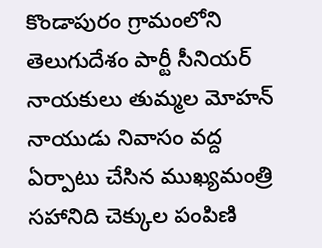కొండాపురం గ్రామంలోని తెలుగుదేశం పార్టీ సీనియర్ నాయకులు తుమ్మల మోహన్ నాయుడు నివాసం వద్ద ఏర్పాటు చేసిన ముఖ్యమంత్రి సహానిది చెక్కుల పంపిణి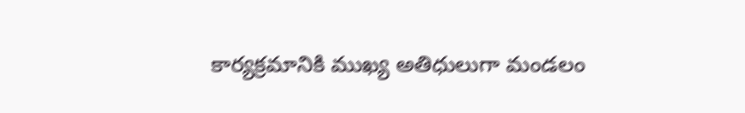కార్యక్రమానికి ముఖ్య అతిధులుగా మండలం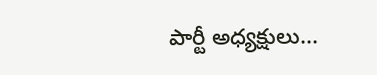పార్టీ అధ్యక్షులు...